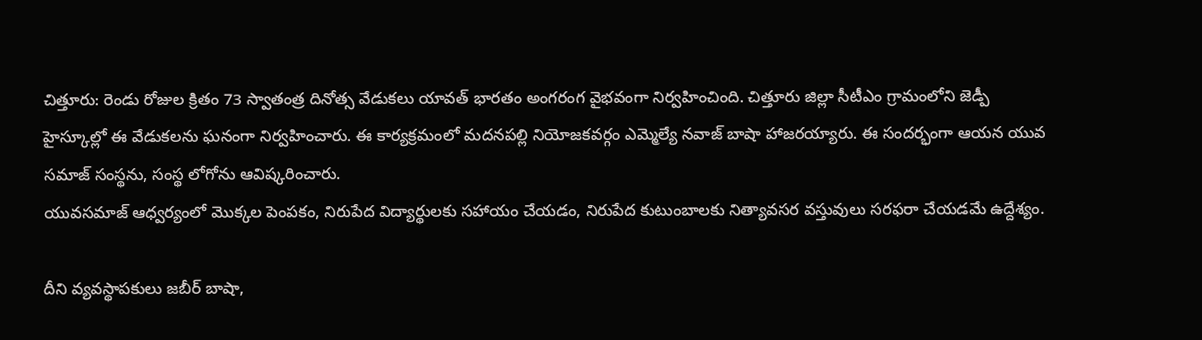చిత్తూరు: రెండు రోజుల క్రితం 73 స్వాతంత్ర దినోత్స వేడుకలు యావత్ భారతం అంగరంగ వైభవంగా నిర్వహించింది. చిత్తూరు జిల్లా సీటీఎం గ్రామంలోని జెడ్పీ హైస్కూల్లో ఈ వేడుకలను ఘనంగా నిర్వహించారు. ఈ కార్యక్రమంలో మదనపల్లి నియోజకవర్గం ఎమ్మెల్యే నవాజ్ బాషా హాజరయ్యారు. ఈ సందర్భంగా ఆయన యువ సమాజ్ సంస్థను, సంస్థ లోగోను ఆవిష్కరించారు.
యువసమాజ్ ఆధ్వర్యంలో మొక్కల పెంపకం, నిరుపేద విద్యార్థులకు సహాయం చేయడం, నిరుపేద కుటుంబాలకు నిత్యావసర వస్తువులు సరఫరా చేయడమే ఉద్దేశ్యం.

దీని వ్యవస్థాపకులు జబీర్ బాషా,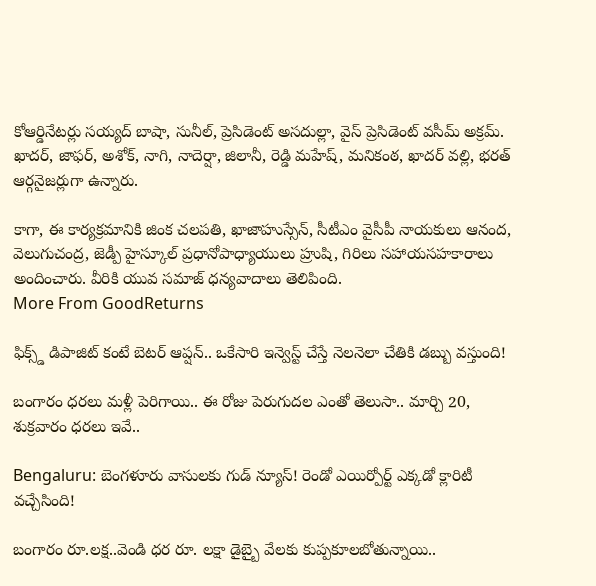కోఆర్డినేటర్లు సయ్యద్ బాషా, సునీల్, ప్రెసిడెంట్ అసదుల్లా, వైస్ ప్రెసిడెంట్ వసీమ్ అక్రమ్. ఖాదర్, జాఫర్, అశోక్, నాగి, నాదెర్షా, జిలానీ, రెడ్డి మహేష్, మనికంఠ, ఖాదర్ వల్లి, భరత్ ఆర్గనైజర్లుగా ఉన్నారు.

కాగా, ఈ కార్యక్రమానికి జింక చలపతి, ఖాజాహుస్సేన్, సీటీఎం వైసీపీ నాయకులు ఆనంద, వెలుగుచంద్ర, జెడ్పీ హైస్కూల్ ప్రధానోపాధ్యాయులు హ్రుషి, గిరిలు సహాయసహకారాలు అందించారు. వీరికి యువ సమాజ్ ధన్యవాదాలు తెలిపింది.
More From GoodReturns

ఫిక్స్డ్ డిపాజిట్ కంటే బెటర్ ఆప్షన్.. ఒకేసారి ఇన్వెస్ట్ చేస్తే నెలనెలా చేతికి డబ్బు వస్తుంది!

బంగారం ధరలు మళ్లీ పెరిగాయి.. ఈ రోజు పెరుగుదల ఎంతో తెలుసా.. మార్చి 20, శుక్రవారం ధరలు ఇవే..

Bengaluru: బెంగళూరు వాసులకు గుడ్ న్యూస్! రెండో ఎయిర్పోర్ట్ ఎక్కడో క్లారిటీ వచ్చేసింది!

బంగారం రూ.లక్ష..వెండి ధర రూ. లక్షా డైబ్బై వేలకు కుప్పకూలబోతున్నాయి..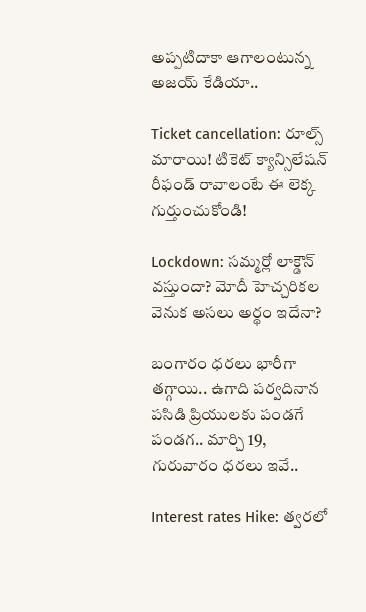అప్పటిదాకా ఆగాలంటున్న అజయ్ కేడియా..

Ticket cancellation: రూల్స్ మారాయి! టికెట్ క్యాన్సిలేషన్ రీఫండ్ రావాలంటే ఈ లెక్క గుర్తుంచుకోండి!

Lockdown: సమ్మర్లో లాక్డౌన్ వస్తుందా? మోదీ హెచ్చరికల వెనుక అసలు అర్థం ఇదేనా?

బంగారం ధరలు భారీగా తగ్గాయి.. ఉగాది పర్వదినాన పసిడి ప్రియులకు పండగే పండగ.. మార్చి 19, గురువారం ధరలు ఇవే..

Interest rates Hike: త్వరలో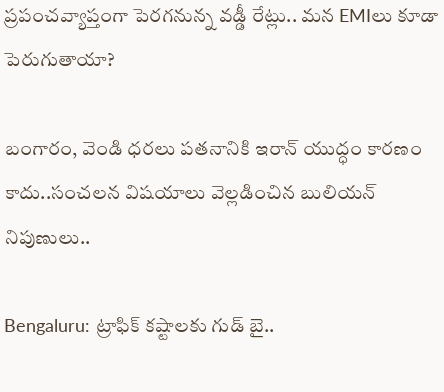ప్రపంచవ్యాప్తంగా పెరగనున్న వడ్డీ రేట్లు.. మన EMIలు కూడా పెరుగుతాయా?

బంగారం, వెండి ధరలు పతనానికి ఇరాన్ యుద్ధం కారణం కాదు..సంచలన విషయాలు వెల్లడించిన బులియన్ నిపుణులు..

Bengaluru: ట్రాఫిక్ కష్టాలకు గుడ్ బై..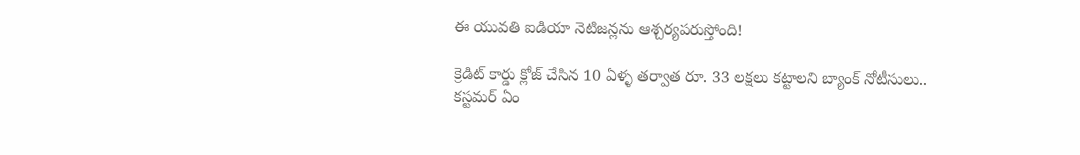ఈ యువతి ఐడియా నెటిజన్లను ఆశ్చర్యపరుస్తోంది!

క్రెడిట్ కార్డు క్లోజ్ చేసిన 10 ఏళ్ళ తర్వాత రూ. 33 లక్షలు కట్టాలని బ్యాంక్ నోటీసులు.. కస్టమర్ ఏం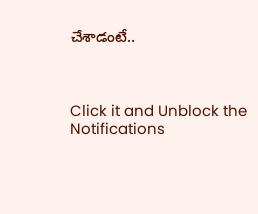చేశాడంటే..



Click it and Unblock the Notifications